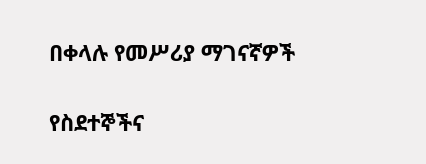በቀላሉ የመሥሪያ ማገናኛዎች

የስደተኞችና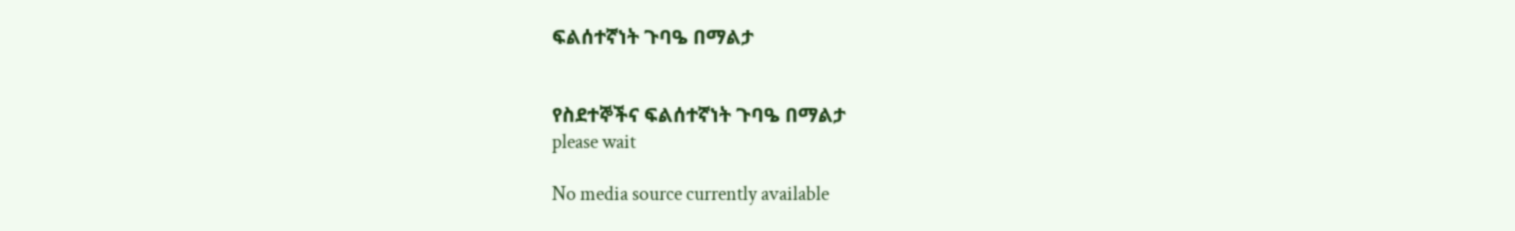ፍልሰተኛነት ጉባዔ በማልታ


የስደተኞችና ፍልሰተኛነት ጉባዔ በማልታ
please wait

No media source currently available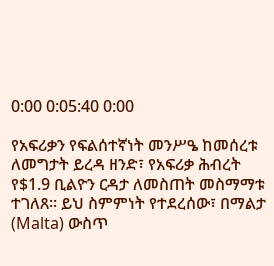0:00 0:05:40 0:00

የአፍሪቃን የፍልሰተኛነት መንሥዔ ከመሰረቱ ለመግታት ይረዳ ዘንድ፣ የአፍሪቃ ሕብረት የ$1.9 ቢልዮን ርዳታ ለመስጠት መስማማቱ ተገለጸ። ይህ ስምምነት የተደረሰው፣ በማልታ (Malta) ውስጥ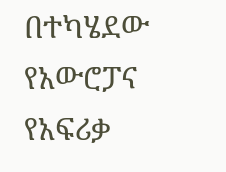በተካሄደው የአውሮፓና የአፍሪቃ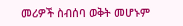መሪዎች ስብሰባ ወቅት መሆኑም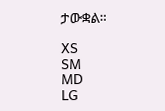ታውቋል።

XS
SM
MD
LG